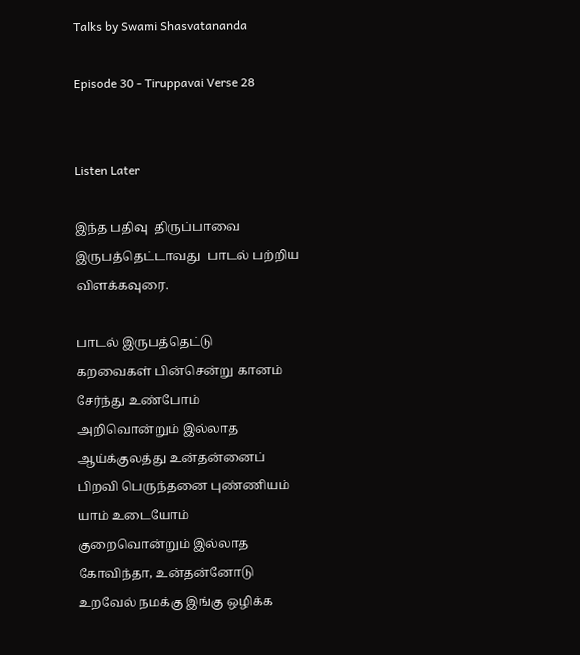Talks by Swami Shasvatananda

Episode 30 - Tiruppavai Verse 28


Listen Later

இந்த பதிவு  திருப்பாவை இருபத்தெட்டாவது  பாடல் பற்றிய விளக்கவுரை.

பாடல் இருபத்தெட்டு      கறவைகள் பின்சென்று கானம் சேர்ந்து உண்போம்      அறிவொன்றும் இல்லாத ஆய்க்குலத்து உன்தன்னைப் பிறவி பெருந்தனை புண்ணியம் யாம் உடையோம்      குறைவொன்றும் இல்லாத கோவிந்தா, உன்தன்னோடு உறவேல் நமக்கு இங்கு ஒழிக்க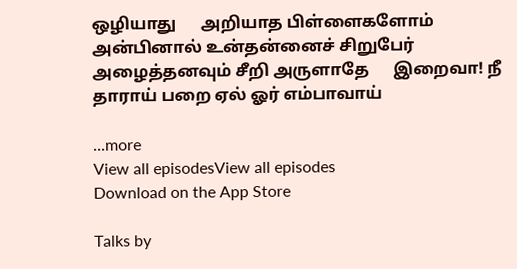ஒழியாது      அறியாத பிள்ளைகளோம் அன்பினால் உன்தன்னைச் சிறுபேர் அழைத்தனவும் சீறி அருளாதே      இறைவா! நீ தாராய் பறை ஏல் ஓர் எம்பாவாய்

...more
View all episodesView all episodes
Download on the App Store

Talks by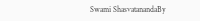Swami ShasvatanandaBy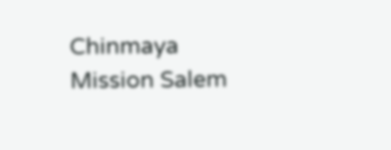Chinmaya Mission Salem